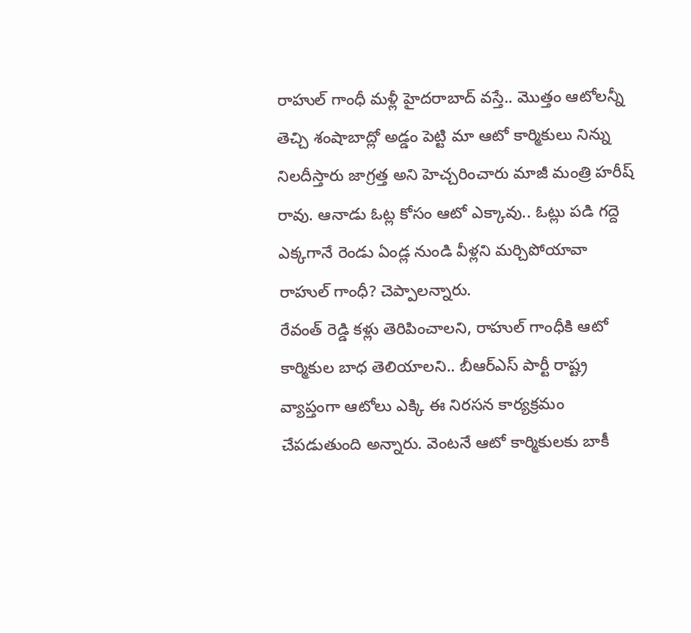రాహుల్ గాంధీ మళ్లీ హైదరాబాద్ వస్తే.. మొత్తం ఆటోలన్నీ తెచ్చి శంషాబాద్లో అడ్డం పెట్టి మా ఆటో కార్మికులు నిన్ను నిలదీస్తారు జాగ్రత్త అని హెచ్చరించారు మాజీ మంత్రి హరీష్ రావు. ఆనాడు ఓట్ల కోసం ఆటో ఎక్కావు.. ఓట్లు పడి గద్దె ఎక్కగానే రెండు ఏండ్ల నుండి వీళ్లని మర్చిపోయావా రాహుల్ గాంధీ? చెప్పాలన్నారు.
రేవంత్ రెడ్డి కళ్లు తెరిపించాలని, రాహుల్ గాంధీకి ఆటో కార్మికుల బాధ తెలియాలని.. బీఆర్ఎస్ పార్టీ రాష్ట్ర వ్యాప్తంగా ఆటోలు ఎక్కి ఈ నిరసన కార్యక్రమం చేపడుతుంది అన్నారు. వెంటనే ఆటో కార్మికులకు బాకీ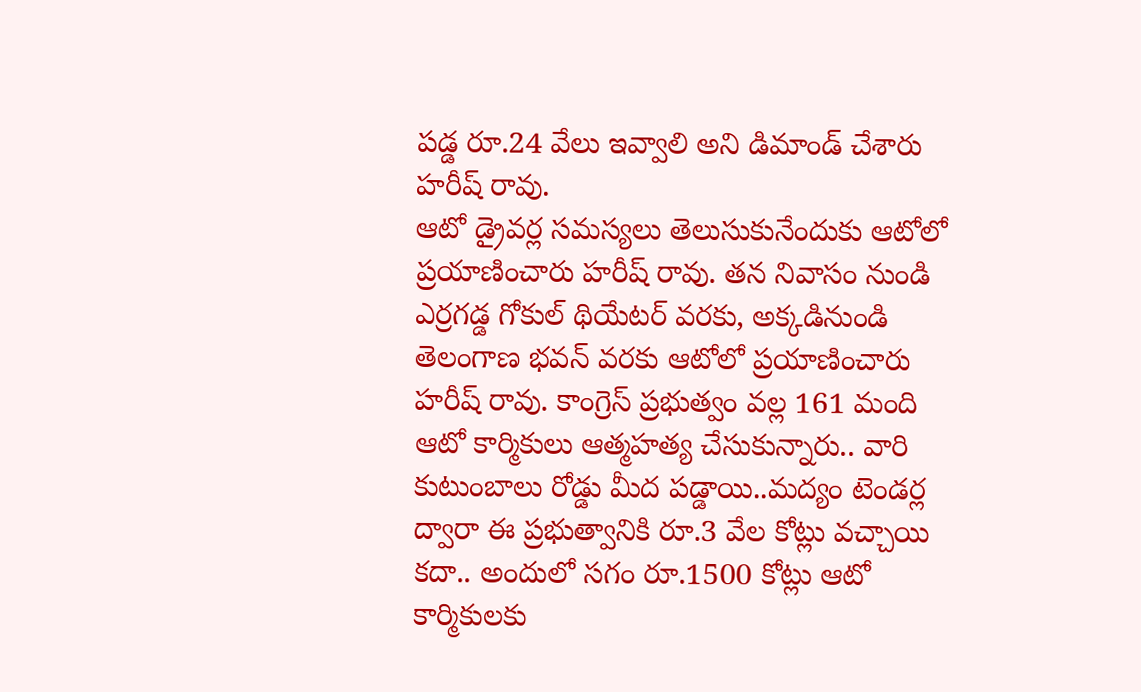పడ్డ రూ.24 వేలు ఇవ్వాలి అని డిమాండ్ చేశారు హరీష్ రావు.
ఆటో డ్రైవర్ల సమస్యలు తెలుసుకునేందుకు ఆటోలో ప్రయాణించారు హరీష్ రావు. తన నివాసం నుండి ఎర్రగడ్డ గోకుల్ థియేటర్ వరకు, అక్కడినుండి తెలంగాణ భవన్ వరకు ఆటోలో ప్రయాణించారు హరీష్ రావు. కాంగ్రెస్ ప్రభుత్వం వల్ల 161 మంది ఆటో కార్మికులు ఆత్మహత్య చేసుకున్నారు.. వారి కుటుంబాలు రోడ్డు మీద పడ్డాయి..మద్యం టెండర్ల ద్వారా ఈ ప్రభుత్వానికి రూ.3 వేల కోట్లు వచ్చాయి కదా.. అందులో సగం రూ.1500 కోట్లు ఆటో కార్మికులకు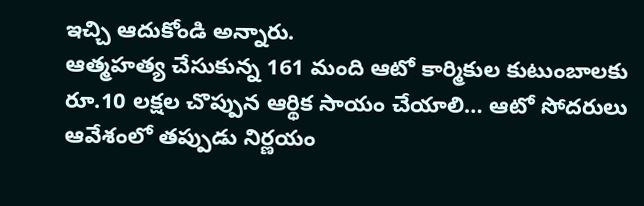ఇచ్చి ఆదుకోండి అన్నారు.
ఆత్మహత్య చేసుకున్న 161 మంది ఆటో కార్మికుల కుటుంబాలకు రూ.10 లక్షల చొప్పున ఆర్థిక సాయం చేయాలి… ఆటో సోదరులు ఆవేశంలో తప్పుడు నిర్ణయం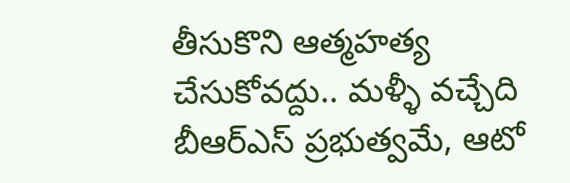తీసుకొని ఆత్మహత్య చేసుకోవద్దు.. మళ్ళీ వచ్చేది బీఆర్ఎస్ ప్రభుత్వమే, ఆటో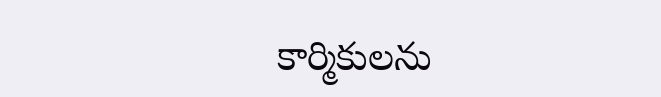కార్మికులను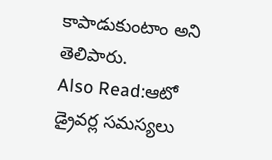కాపాడుకుంటాం అని తెలిపారు.
Also Read:ఆటో డ్రైవర్ల సమస్యలు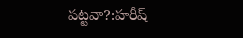పట్టవా?:హరీష్